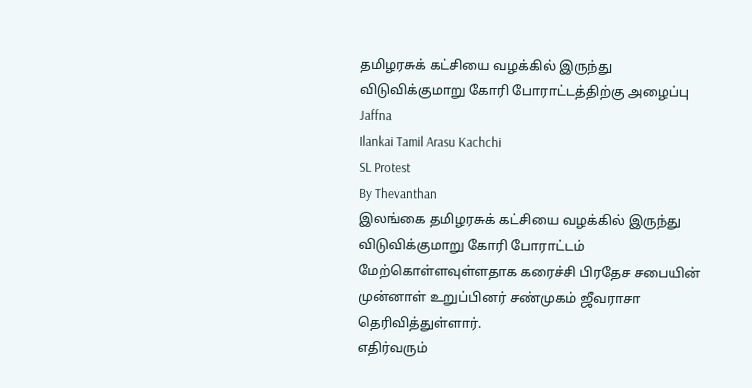தமிழரசுக் கட்சியை வழக்கில் இருந்து விடுவிக்குமாறு கோரி போராட்டத்திற்கு அழைப்பு
Jaffna
Ilankai Tamil Arasu Kachchi
SL Protest
By Thevanthan
இலங்கை தமிழரசுக் கட்சியை வழக்கில் இருந்து விடுவிக்குமாறு கோரி போராட்டம் மேற்கொள்ளவுள்ளதாக கரைச்சி பிரதேச சபையின் முன்னாள் உறுப்பினர் சண்முகம் ஜீவராசா தெரிவித்துள்ளார்.
எதிர்வரும்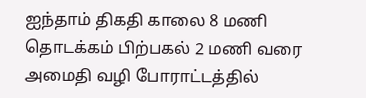ஐந்தாம் திகதி காலை 8 மணி தொடக்கம் பிற்பகல் 2 மணி வரை அமைதி வழி போராட்டத்தில்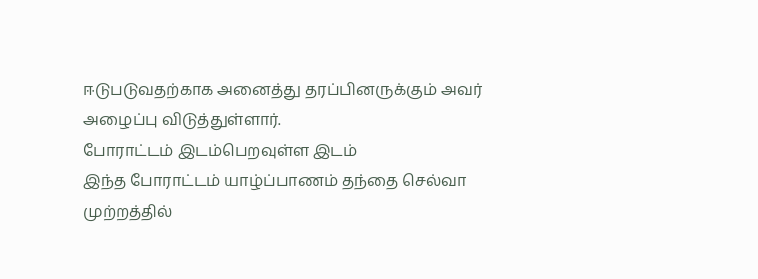ஈடுபடுவதற்காக அனைத்து தரப்பினருக்கும் அவர் அழைப்பு விடுத்துள்ளார்.
போராட்டம் இடம்பெறவுள்ள இடம்
இந்த போராட்டம் யாழ்ப்பாணம் தந்தை செல்வா முற்றத்தில்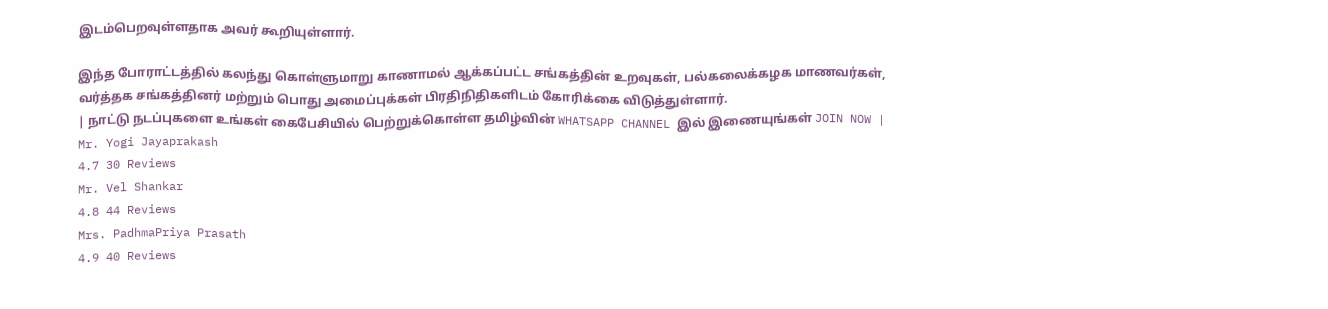இடம்பெறவுள்ளதாக அவர் கூறியுள்ளார்.

இந்த போராட்டத்தில் கலந்து கொள்ளுமாறு காணாமல் ஆக்கப்பட்ட சங்கத்தின் உறவுகள், பல்கலைக்கழக மாணவர்கள், வர்த்தக சங்கத்தினர் மற்றும் பொது அமைப்புக்கள் பிரதிநிதிகளிடம் கோரிக்கை விடுத்துள்ளார்.
| நாட்டு நடப்புகளை உங்கள் கைபேசியில் பெற்றுக்கொள்ள தமிழ்வின் WHATSAPP CHANNEL இல் இணையுங்கள் JOIN NOW |
Mr. Yogi Jayaprakash
4.7 30 Reviews
Mr. Vel Shankar
4.8 44 Reviews
Mrs. PadhmaPriya Prasath
4.9 40 Reviews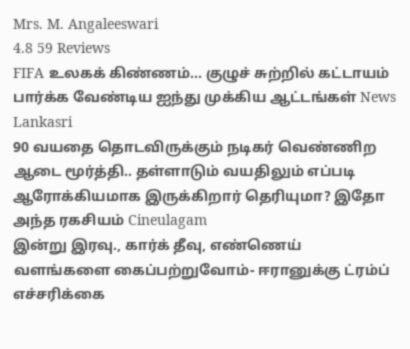Mrs. M. Angaleeswari
4.8 59 Reviews
FIFA உலகக் கிண்ணம்... குழுச் சுற்றில் கட்டாயம் பார்க்க வேண்டிய ஐந்து முக்கிய ஆட்டங்கள் News Lankasri
90 வயதை தொடவிருக்கும் நடிகர் வெண்ணிற ஆடை மூர்த்தி.. தள்ளாடும் வயதிலும் எப்படி ஆரோக்கியமாக இருக்கிறார் தெரியுமா? இதோ அந்த ரகசியம் Cineulagam
இன்று இரவு., கார்க் தீவு, எண்ணெய் வளங்களை கைப்பற்றுவோம்- ஈரானுக்கு ட்ரம்ப் எச்சரிக்கை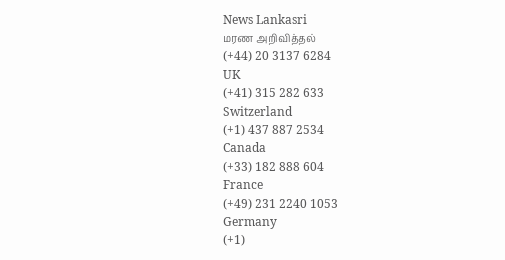News Lankasri
மரண அறிவித்தல்
(+44) 20 3137 6284
UK
(+41) 315 282 633
Switzerland
(+1) 437 887 2534
Canada
(+33) 182 888 604
France
(+49) 231 2240 1053
Germany
(+1)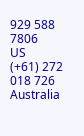929 588 7806
US
(+61) 272 018 726
Australia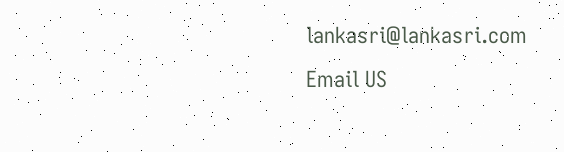lankasri@lankasri.com
Email US